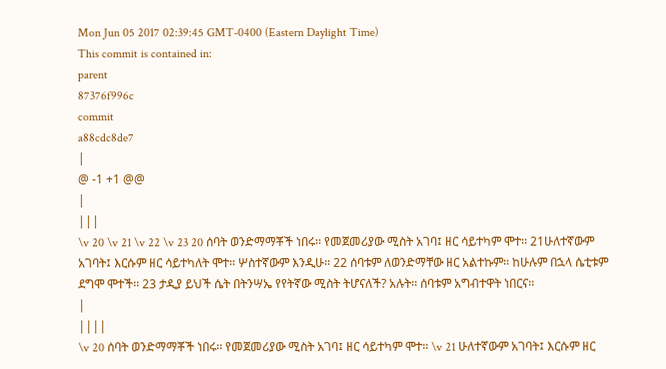Mon Jun 05 2017 02:39:45 GMT-0400 (Eastern Daylight Time)
This commit is contained in:
parent
87376f996c
commit
a88cdc8de7
|
@ -1 +1 @@
|
|||
\v 20 \v 21 \v 22 \v 23 20 ሰባት ወንድማማቾች ነበሩ፡፡ የመጀመሪያው ሚስት አገባ፤ ዘር ሳይተካም ሞተ፡፡ 21ሁለተኛውም አገባት፤ እርሱም ዘር ሳይተካለት ሞተ፡፡ ሦስተኛውም እንዲሁ፡፡ 22 ሰባቱም ለወንድማቸው ዘር አልተኩም፡፡ ከሁሉም በኋላ ሴቲቱም ደግሞ ሞተች፡፡ 23 ታዲያ ይህች ሴት በትንሣኤ የየትኛው ሚስት ትሆናለች? አሉት፡፡ ሰባቱም አግብተዋት ነበርና፡፡
|
||||
\v 20 ሰባት ወንድማማቾች ነበሩ፡፡ የመጀመሪያው ሚስት አገባ፤ ዘር ሳይተካም ሞተ፡፡ \v 21 ሁለተኛውም አገባት፤ እርሱም ዘር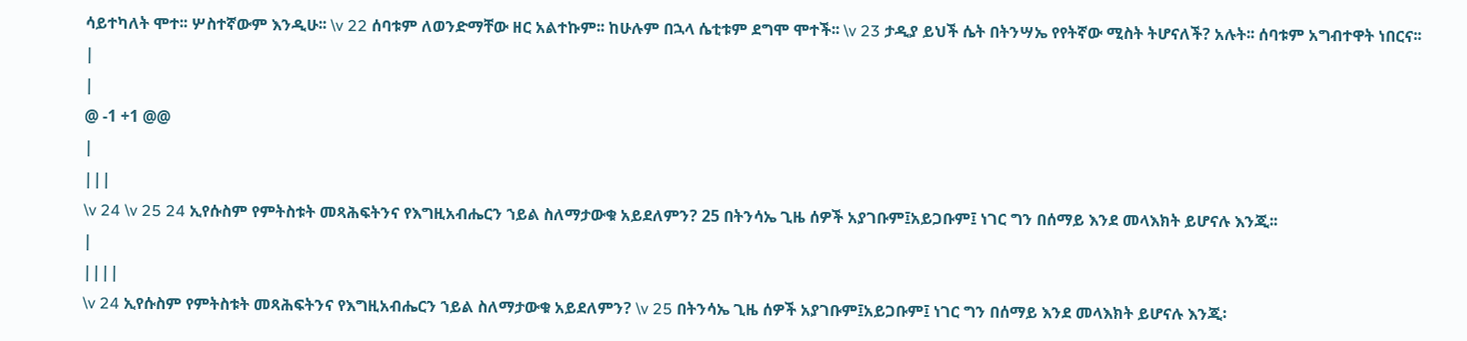ሳይተካለት ሞተ፡፡ ሦስተኛውም እንዲሁ፡፡ \v 22 ሰባቱም ለወንድማቸው ዘር አልተኩም፡፡ ከሁሉም በኋላ ሴቲቱም ደግሞ ሞተች፡፡ \v 23 ታዲያ ይህች ሴት በትንሣኤ የየትኛው ሚስት ትሆናለች? አሉት፡፡ ሰባቱም አግብተዋት ነበርና፡፡
|
|
@ -1 +1 @@
|
|||
\v 24 \v 25 24 ኢየሱስም የምትስቱት መጻሕፍትንና የእግዚአብሔርን ኀይል ስለማታውቁ አይደለምን? 25 በትንሳኤ ጊዜ ሰዎች አያገቡም፤አይጋቡም፤ ነገር ግን በሰማይ እንደ መላእክት ይሆናሉ እንጂ፡፡
|
||||
\v 24 ኢየሱስም የምትስቱት መጻሕፍትንና የእግዚአብሔርን ኀይል ስለማታውቁ አይደለምን? \v 25 በትንሳኤ ጊዜ ሰዎች አያገቡም፤አይጋቡም፤ ነገር ግን በሰማይ እንደ መላእክት ይሆናሉ እንጂ፡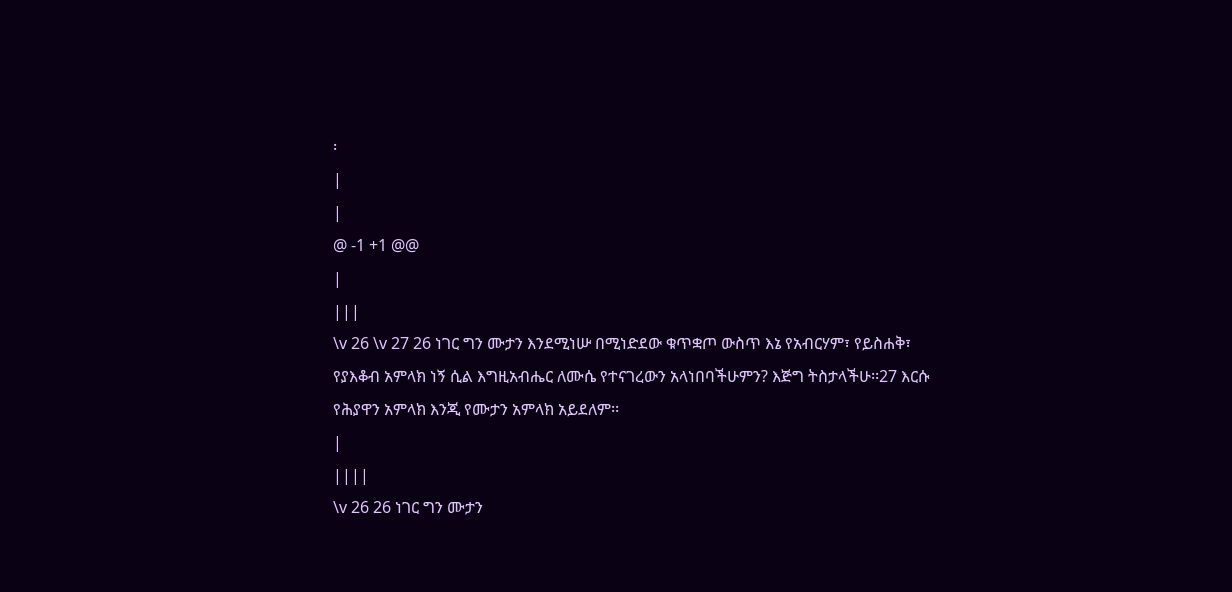፡
|
|
@ -1 +1 @@
|
|||
\v 26 \v 27 26 ነገር ግን ሙታን እንደሚነሡ በሚነድደው ቁጥቋጦ ውስጥ እኔ የአብርሃም፣ የይስሐቅ፣ የያእቆብ አምላክ ነኝ ሲል እግዚአብሔር ለሙሴ የተናገረውን አላነበባችሁምን? እጅግ ትስታላችሁ፡፡27 እርሱ የሕያዋን አምላክ እንጂ የሙታን አምላክ አይደለም፡፡
|
||||
\v 26 26 ነገር ግን ሙታን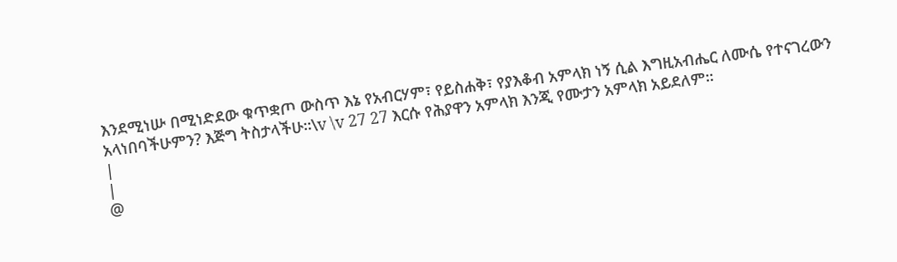እንደሚነሡ በሚነድደው ቁጥቋጦ ውስጥ እኔ የአብርሃም፣ የይስሐቅ፣ የያእቆብ አምላክ ነኝ ሲል እግዚአብሔር ለሙሴ የተናገረውን አላነበባችሁምን? እጅግ ትስታላችሁ፡፡\v \v 27 27 እርሱ የሕያዋን አምላክ እንጂ የሙታን አምላክ አይደለም፡፡
|
|
@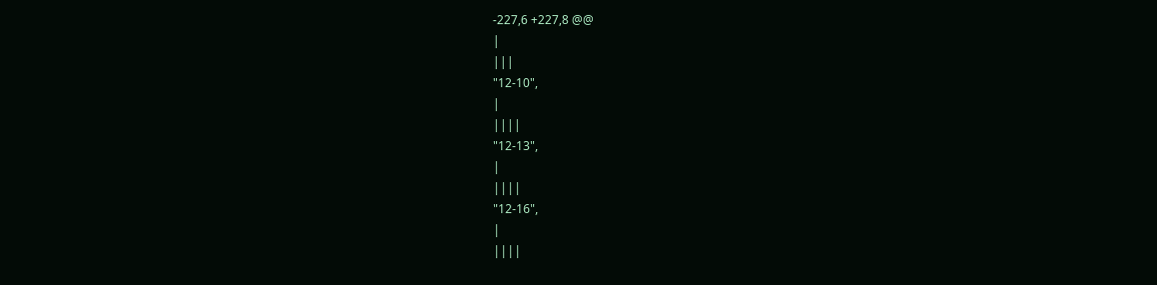-227,6 +227,8 @@
|
|||
"12-10",
|
||||
"12-13",
|
||||
"12-16",
|
||||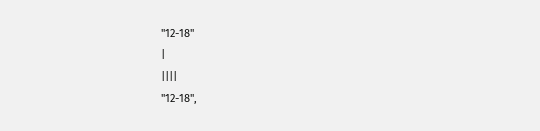"12-18"
|
||||
"12-18",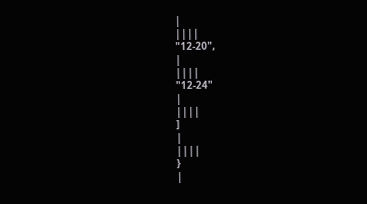|
||||
"12-20",
|
||||
"12-24"
|
||||
]
|
||||
}
|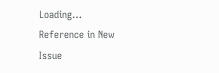Loading…
Reference in New Issue